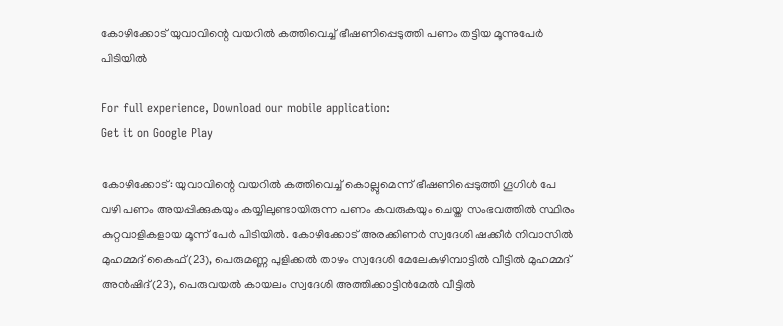കോഴിക്കോട് യുവാവിന്റെ വയറില്‍ കത്തിവെച്ച് ഭീഷണിപ്പെടുത്തി പണം തട്ടിയ മൂന്നുപേർ പിടിയിൽ

For full experience, Download our mobile application:
Get it on Google Play

കോഴിക്കോട്: യുവാവിന്റെ വയറില്‍ കത്തിവെച്ച് കൊല്ലുമെന്ന് ഭീഷണിപ്പെടുത്തി ഗൂഗിള്‍ പേ വഴി പണം അയപ്പിക്കുകയും കയ്യിലുണ്ടായിരുന്ന പണം കവരുകയും ചെയ്ത സംഭവത്തില്‍ സ്ഥിരം കുറ്റവാളികളായ മൂന്ന് പേര്‍ പിടിയില്‍. കോഴിക്കോട് അരക്കിണര്‍ സ്വദേശി ഷക്കീര്‍ നിവാസില്‍ മുഹമ്മദ് കൈഫ്(23), പെരുമണ്ണ പുളിക്കല്‍ താഴം സ്വദേശി മേലേകുഴിമ്പാട്ടില്‍ വീട്ടില്‍ മുഹമ്മദ് അന്‍ഷിദ്(23), പെരുവയല്‍ കായലം സ്വദേശി അത്തിക്കാട്ടിന്‍മേല്‍ വീട്ടില്‍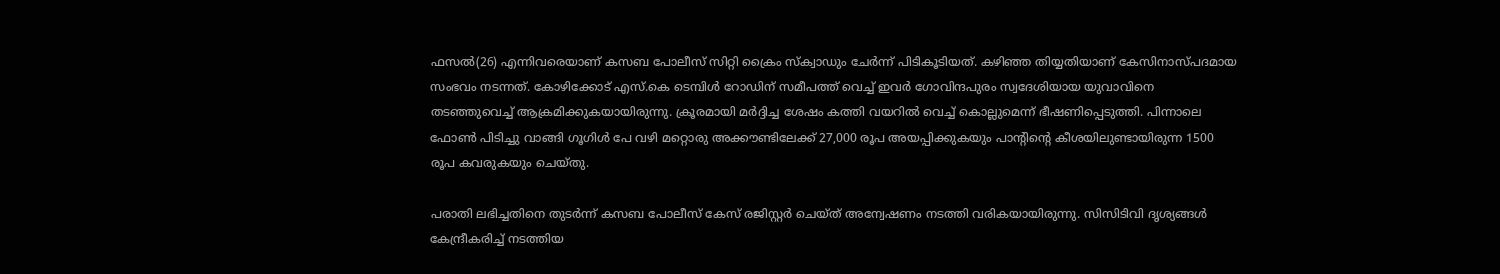ഫസല്‍(26) എന്നിവരെയാണ് കസബ പോലീസ് സിറ്റി ക്രൈം സ്‌ക്വാഡും ചേര്‍ന്ന് പിടികൂടിയത്. കഴിഞ്ഞ തിയ്യതിയാണ് കേസിനാസ്പദമായ സംഭവം നടന്നത്. കോഴിക്കോട് എസ്.കെ ടെമ്പിള്‍ റോഡിന് സമീപത്ത് വെച്ച് ഇവര്‍ ഗോവിന്ദപുരം സ്വദേശിയായ യുവാവിനെ തടഞ്ഞുവെച്ച് ആക്രമിക്കുകയായിരുന്നു. ക്രൂരമായി മര്‍ദ്ദിച്ച ശേഷം കത്തി വയറില്‍ വെച്ച് കൊല്ലുമെന്ന് ഭീഷണിപ്പെടുത്തി. പിന്നാലെ ഫോണ്‍ പിടിച്ചു വാങ്ങി ഗൂഗിള്‍ പേ വഴി മറ്റൊരു അക്കൗണ്ടിലേക്ക് 27,000 രൂപ അയപ്പിക്കുകയും പാന്റിന്റെ കീശയിലുണ്ടായിരുന്ന 1500 രൂപ കവരുകയും ചെയ്തു.

പരാതി ലഭിച്ചതിനെ തുടര്‍ന്ന് കസബ പോലീസ് കേസ് രജിസ്റ്റര്‍ ചെയ്ത് അന്വേഷണം നടത്തി വരികയായിരുന്നു. സിസിടിവി ദൃശ്യങ്ങള്‍ കേന്ദ്രീകരിച്ച് നടത്തിയ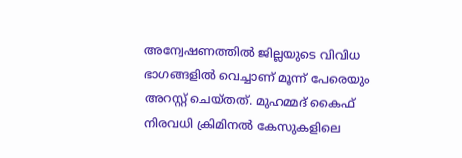അന്വേഷണത്തില്‍ ജില്ലയുടെ വിവിധ ഭാഗങ്ങളില്‍ വെച്ചാണ് മൂന്ന് പേരെയും അറസ്റ്റ് ചെയ്തത്. മുഹമ്മദ് കൈഫ് നിരവധി ക്രിമിനല്‍ കേസുകളിലെ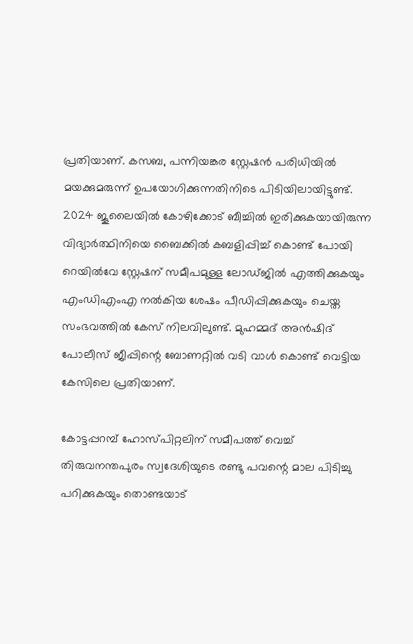പ്രതിയാണ്. കസബ, പന്നിയങ്കര സ്റ്റേഷന്‍ പരിധിയില്‍ മയക്കുമരുന്ന് ഉപയോഗിക്കുന്നതിനിടെ പിടിയിലായിട്ടുണ്ട്. 2024 ജൂലൈയില്‍ കോഴിക്കോട് ബീച്ചില്‍ ഇരിക്കുകയായിരുന്ന വിദ്യാര്‍ത്ഥിനിയെ ബൈക്കില്‍ കബളിപ്പിച്ച് കൊണ്ട് പോയി റെയില്‍വേ സ്റ്റേഷന് സമീപമുള്ള ലോഡ്ജില്‍ എത്തിക്കുകയും എംഡിഎംഎ നല്‍കിയ ശേഷം പീഡിപ്പിക്കുകയും ചെയ്ത സംഭവത്തില്‍ കേസ് നിലവിലുണ്ട്. മുഹമ്മദ് അന്‍ഷിദ് പോലീസ് ജീപ്പിന്റെ ബോണറ്റില്‍ വടി വാള്‍ കൊണ്ട് വെട്ടിയ കേസിലെ പ്രതിയാണ്.

കോട്ടപ്പറമ്പ് ഹോസ്പിറ്റലിന് സമീപത്ത് വെച്ച് തിരുവനന്തപുരം സ്വദേശിയുടെ രണ്ടു പവന്റെ മാല പിടിച്ചു പറിക്കുകയും തൊണ്ടയാട്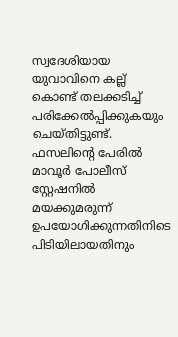സ്വദേശിയായ യുവാവിനെ കല്ല് കൊണ്ട് തലക്കടിച്ച് പരിക്കേല്‍പ്പിക്കുകയും ചെയ്തിട്ടുണ്ട്. ഫസലിന്റെ പേരില്‍ മാവൂര്‍ പോലീസ് സ്റ്റേഷനില്‍ മയക്കുമരുന്ന് ഉപയോഗിക്കുന്നതിനിടെ പിടിയിലായതിനും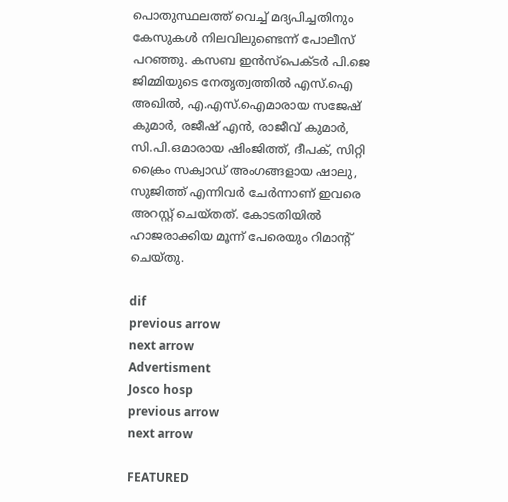പൊതുസ്ഥലത്ത് വെച്ച് മദ്യപിച്ചതിനും കേസുകള്‍ നിലവിലുണ്ടെന്ന് പോലീസ് പറഞ്ഞു. കസബ ഇന്‍സ്‌പെക്ടര്‍ പി.ജെ ജിമ്മിയുടെ നേതൃത്വത്തില്‍ എസ്.ഐ അഖില്‍, എ.എസ്.ഐമാരായ സജേഷ് കുമാര്‍, രജീഷ് എന്‍, രാജീവ് കുമാര്‍, സി.പി.ഒമാരായ ഷിംജിത്ത്, ദീപക്, സിറ്റി ക്രൈം സക്വാഡ് അംഗങ്ങളായ ഷാലു, സുജിത്ത് എന്നിവര്‍ ചേര്‍ന്നാണ് ഇവരെ അറസ്റ്റ് ചെയ്തത്. കോടതിയില്‍ ഹാജരാക്കിയ മൂന്ന് പേരെയും റിമാന്റ് ചെയ്തു.

dif
previous arrow
next arrow
Advertisment
Josco hosp
previous arrow
next arrow

FEATURED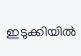ഇടുക്കിയിൽ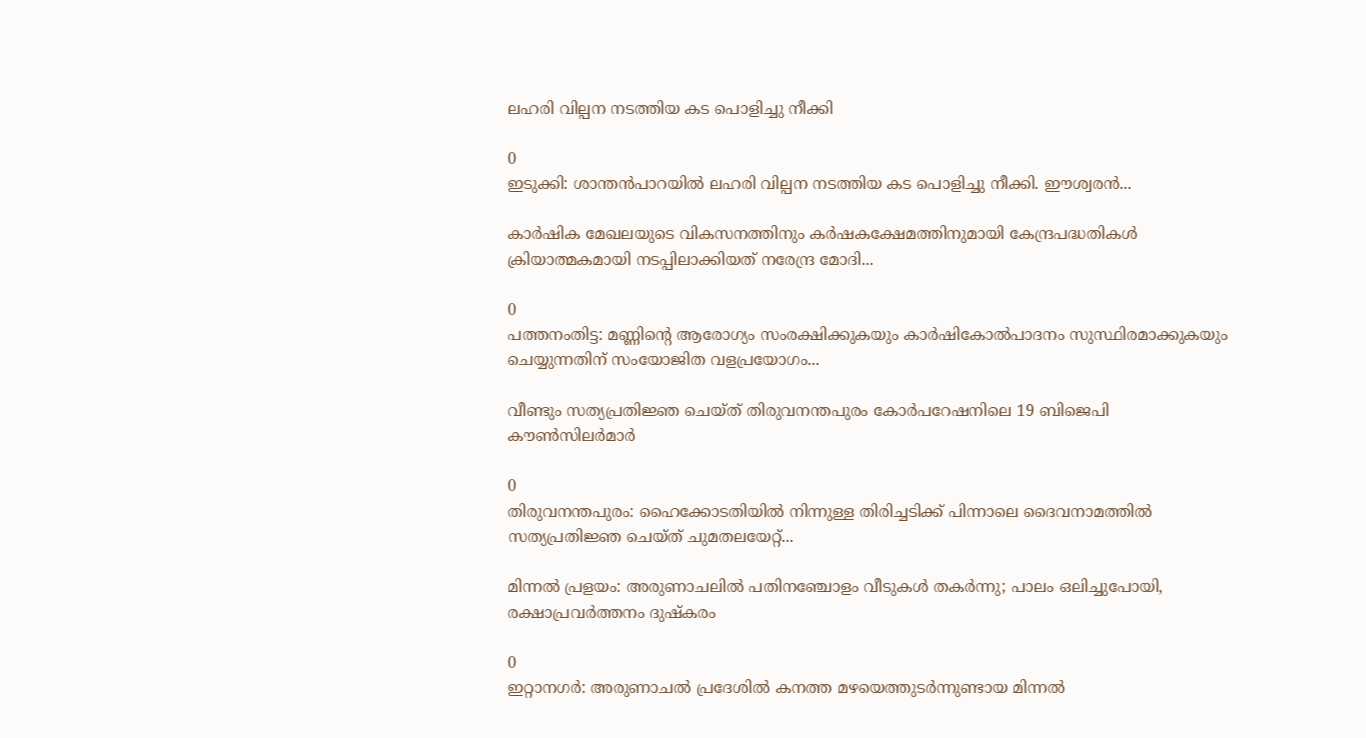ലഹരി വില്പന നടത്തിയ കട പൊളിച്ചു നീക്കി

0
ഇടുക്കി: ശാന്തൻപാറയിൽ ലഹരി വില്പന നടത്തിയ കട പൊളിച്ചു നീക്കി. ഈശ്വരൻ...

കാർഷിക മേഖലയുടെ വികസനത്തിനും കർഷകക്ഷേമത്തിനുമായി കേന്ദ്രപദ്ധതികൾ ക്രിയാത്മകമായി നടപ്പിലാക്കിയത് നരേന്ദ്ര മോദി...

0
പത്തനംതിട്ട: മണ്ണിന്റെ ആരോഗ്യം സംരക്ഷിക്കുകയും കാർഷികോൽപാദനം സുസ്ഥിരമാക്കുകയും ചെയ്യുന്നതിന് സംയോജിത വളപ്രയോഗം...

വീണ്ടും സത്യപ്രതിജ്ഞ ചെയ്ത് തിരുവനന്തപുരം കോര്‍പറേഷനിലെ 19 ബിജെപി കൗണ്‍സിലര്‍മാര്‍

0
തിരുവനന്തപുരം: ഹൈക്കോടതിയില്‍ നിന്നുള്ള തിരിച്ചടിക്ക് പിന്നാലെ ദൈവനാമത്തില്‍ സത്യപ്രതിജ്ഞ ചെയ്ത് ചുമതലയേറ്റ്...

മിന്നൽ പ്രളയം: അരുണാചലിൽ പതിനഞ്ചോളം വീടുകൾ തകർന്നു; പാലം ഒലിച്ചുപോയി, രക്ഷാപ്രവർത്തനം ദുഷ്കരം

0
ഇറ്റാനഗർ: അരുണാചൽ പ്രദേശിൽ കനത്ത മഴയെത്തുടർന്നുണ്ടായ മിന്നൽ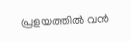പ്രളയത്തിൽ വൻ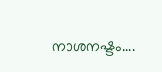നാശനഷ്ടം....